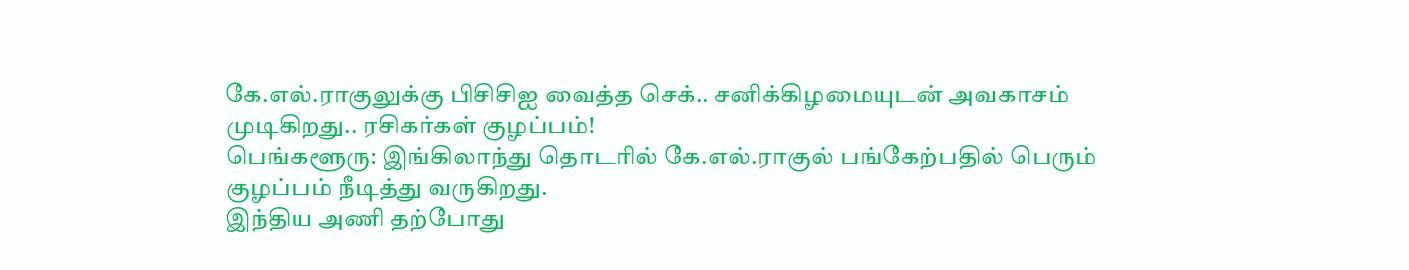கே.எல்.ராகுலுக்கு பிசிசிஐ வைத்த செக்.. சனிக்கிழமையுடன் அவகாசம் முடிகிறது.. ரசிகர்கள் குழப்பம்!
பெங்களூரு: இங்கிலாந்து தொடரில் கே.எல்.ராகுல் பங்கேற்பதில் பெரும் குழப்பம் நீடித்து வருகிறது.
இந்திய அணி தற்போது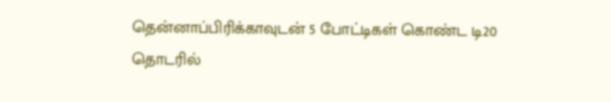தென்னாப்பிரிக்காவுடன் 5 போட்டிகள் கொண்ட டி20 தொடரில்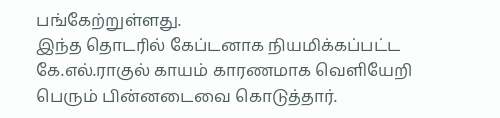பங்கேற்றுள்ளது.
இந்த தொடரில் கேப்டனாக நியமிக்கப்பட்ட கே.எல்.ராகுல் காயம் காரணமாக வெளியேறி பெரும் பின்னடைவை கொடுத்தார்.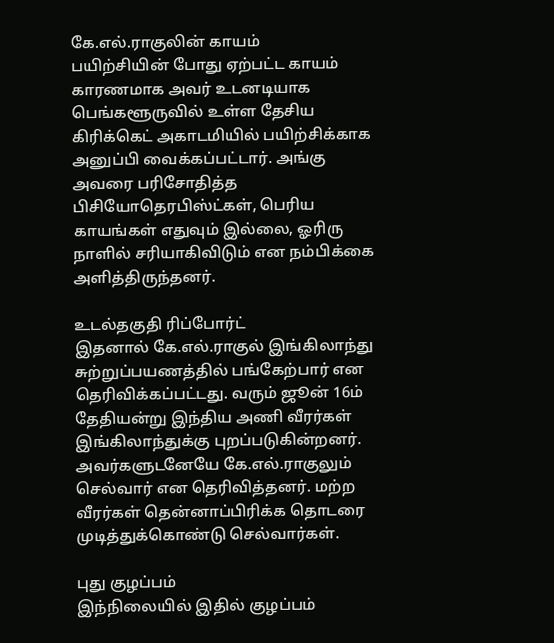கே.எல்.ராகுலின் காயம்
பயிற்சியின் போது ஏற்பட்ட காயம் காரணமாக அவர் உடனடியாக பெங்களூருவில் உள்ள தேசிய கிரிக்கெட் அகாடமியில் பயிற்சிக்காக அனுப்பி வைக்கப்பட்டார். அங்கு அவரை பரிசோதித்த பிசியோதெரபிஸ்ட்கள், பெரிய காயங்கள் எதுவும் இல்லை, ஓரிரு நாளில் சரியாகிவிடும் என நம்பிக்கை அளித்திருந்தனர்.

உடல்தகுதி ரிப்போர்ட்
இதனால் கே.எல்.ராகுல் இங்கிலாந்து சுற்றுப்பயணத்தில் பங்கேற்பார் என தெரிவிக்கப்பட்டது. வரும் ஜூன் 16ம் தேதியன்று இந்திய அணி வீரர்கள் இங்கிலாந்துக்கு புறப்படுகின்றனர். அவர்களுடனேயே கே.எல்.ராகுலும் செல்வார் என தெரிவித்தனர். மற்ற வீரர்கள் தென்னாப்பிரிக்க தொடரை முடித்துக்கொண்டு செல்வார்கள்.

புது குழப்பம்
இந்நிலையில் இதில் குழப்பம்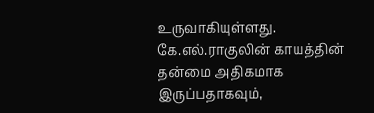உருவாகியுள்ளது. கே.எல்.ராகுலின் காயத்தின் தன்மை அதிகமாக இருப்பதாகவும்,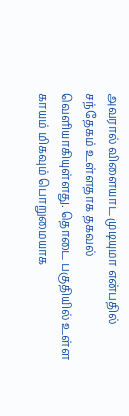அவரால் விளையாட முடியுமா என்பதில் சந்தேகம் உள்ளதாக தகவல் வெளியாகியுள்ளது. தொடை பகுதியில் உள்ள காயம் மிகவும் பொறுமையாக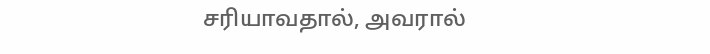சரியாவதால், அவரால்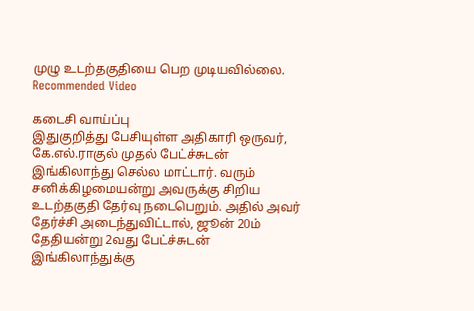முழு உடற்தகுதியை பெற முடியவில்லை.
Recommended Video

கடைசி வாய்ப்பு
இதுகுறித்து பேசியுள்ள அதிகாரி ஒருவர், கே.எல்.ராகுல் முதல் பேட்ச்சுடன் இங்கிலாந்து செல்ல மாட்டார். வரும் சனிக்கிழமையன்று அவருக்கு சிறிய உடற்தகுதி தேர்வு நடைபெறும். அதில் அவர் தேர்ச்சி அடைந்துவிட்டால், ஜூன் 20ம் தேதியன்று 2வது பேட்ச்சுடன் இங்கிலாந்துக்கு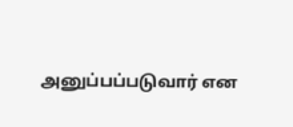அனுப்பப்படுவார் என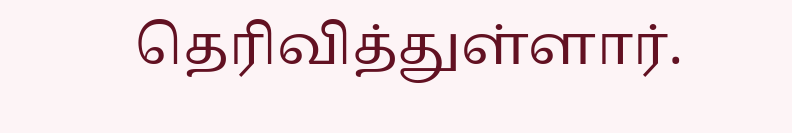தெரிவித்துள்ளார்.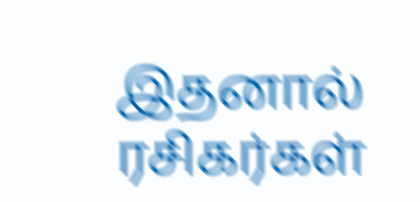இதனால் ரசிகர்கள்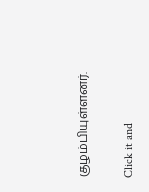குழம்பியுள்ளனர்.


Click it and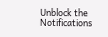Unblock the Notifications